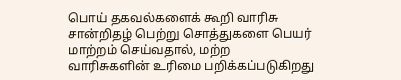பொய் தகவல்களைக் கூறி வாரிசு சான்றிதழ் பெற்று சொத்துகளை பெயர் மாற்றம் செய்வதால், மற்ற வாரிசுகளின் உரிமை பறிக்கப்படுகிறது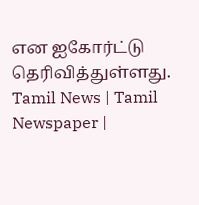என ஐகோர்ட்டு தெரிவித்துள்ளது.
Tamil News | Tamil Newspaper |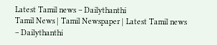Latest Tamil news – Dailythanthi
Tamil News | Tamil Newspaper | Latest Tamil news – Dailythanthi